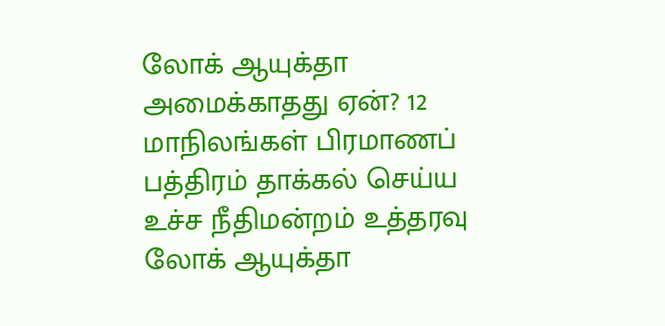லோக் ஆயுக்தா அமைக்காதது ஏன்? 12 மாநிலங்கள் பிரமாணப் பத்திரம் தாக்கல் செய்ய உச்ச நீதிமன்றம் உத்தரவு
லோக் ஆயுக்தா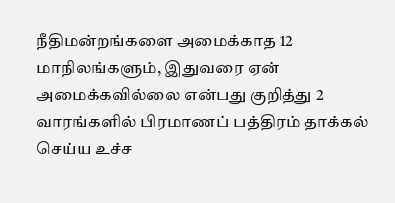நீதிமன்றங்களை அமைக்காத 12 மாநிலங்களும், இதுவரை ஏன் அமைக்கவில்லை என்பது குறித்து 2 வாரங்களில் பிரமாணப் பத்திரம் தாக்கல் செய்ய உச்ச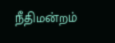நீதிமன்றம்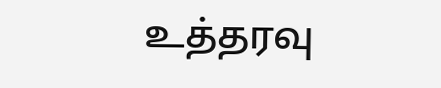உத்தரவு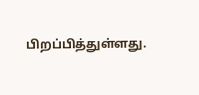பிறப்பித்துள்ளது.